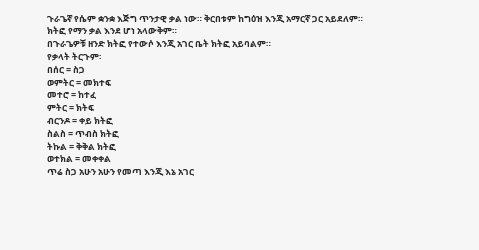ጉራጌኛ የሴም ቋንቋ እጅግ ጥንታዊ ቃል ነው። ቅርበቱም ከግዕዝ እንጂ አማርኛ ጋር አይደለም።
ክትፎ የማን ቃል እንደ ሆነ አላውቅም።
በጉራጌዎቹ ዘንድ ክትፎ የተውሶ እንጂ አገር ቤት ክትፎ አይባልም።
የቃላት ትርጉም፡
በሰር = ስጋ
ወምትር = መክተፍ
መተሮ = ከተፈ
ምትር = ክትፍ
ብርንዶ = ቀይ ክትፎ
ስልስ = ጥብስ ክትፎ
ትኩል = ቅቅል ክትፎ
ወተክል = መቀቀል
ጥሬ ስጋ አሁን አሁን የመጣ እንጂ እኔ አገር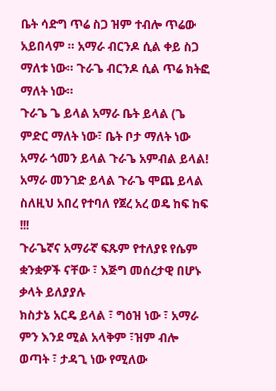ቤት ሳድግ ጥሬ ስጋ ዝም ተብሎ ጥሬው አይበላም ። አማራ ብርንዶ ሲል ቀይ ስጋ ማለቱ ነው። ጉራጌ ብርንዶ ሲል ጥሬ ክትፎ ማለት ነው።
ጉራጌ ጌ ይላል አማራ ቤት ይላል (ጌ ምድር ማለት ነው፣ ቤት ቦታ ማለት ነው
አማራ ጎመን ይላል ጉራጌ አምብል ይላል!
አማራ መንገድ ይላል ጉራጌ ሞጨ ይላል
ስለዚህ አበረ የተባለ የጀረ አረ ወዴ ከፍ ከፍ !!!
ጉራጌኛና አማራኛ ፍጹም የተለያዩ የሴም ቋንቋዎች ናቸው ፣ እጅግ መሰረታዊ በሆኑ ቃላት ይለያያሉ
ክስታኔ አርዴ ይላል ፣ ግዕዝ ነው ፣ አማራ ምን እንደ ሚል አላቅም ፣ዝም ብሎ ወጣት ፣ ታዳጊ ነው የሚለው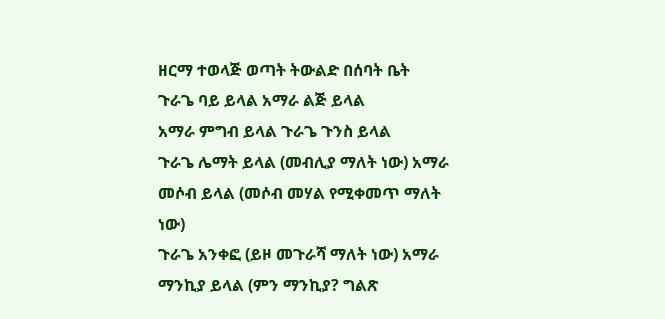ዘርማ ተወላጅ ወጣት ትውልድ በሰባት ቤት
ጉራጌ ባይ ይላል አማራ ልጅ ይላል
አማራ ምግብ ይላል ጉራጌ ጉንስ ይላል
ጉራጌ ሌማት ይላል (መብሊያ ማለት ነው) አማራ መሶብ ይላል (መሶብ መሃል የሚቀመጥ ማለት ነው)
ጉራጌ አንቀፎ (ይዞ መጉራሻ ማለት ነው) አማራ ማንኪያ ይላል (ምን ማንኪያ? ግልጽ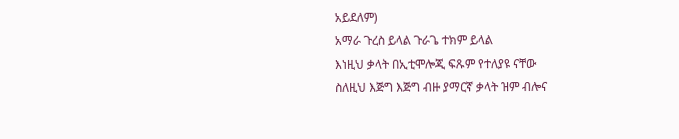አይደለም)
አማራ ጉረስ ይላል ጉራጌ ተክም ይላል
እነዚህ ቃላት በኢቲሞሎጂ ፍጹም የተለያዩ ናቸው
ስለዚህ እጅግ እጅግ ብዙ ያማርኛ ቃላት ዝም ብሎና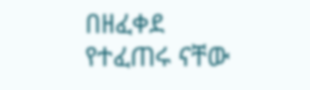በዘፈቀደ የተፈጠሩ ናቸው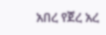አበረ የጀረ አረ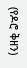(የዶሮ ቅዘን)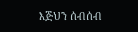እጅህን ሰብሰብ